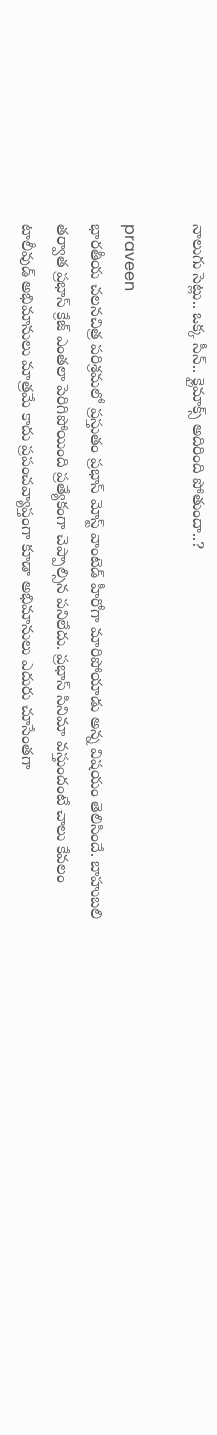నాలుగు సెట్లు.. ఒక్క సీన్.. క్లైమాక్స్ అదిరింది పోతుందా..?

praveen
భారతీయ చలనచిత్ర పరిశ్రమలో ప్రస్తుతం ప్రభాస్ మోస్ట్ వాంటెడ్ హీరోగా మారిపోయాడు అన్న విషయం తెలిసిందే. బాహుబలి తర్వాత ప్రభాస్ క్రేజ్ ఎంతలా పెరిగిపోయింది ప్రత్యేకంగా చెప్పాల్సిన పనిలేదు. ప్రభాస్ సినిమా వస్తుందంటే చాలు కేవలం టాలీవుడ్ అభిమానులు మాత్రమే కాదు ప్రపంచవ్యాప్తంగా కూడా అభిమానులు ఎదురు చూసేంతగా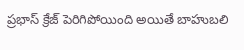ప్రభాస్ క్రేజ్ పెరిగిపోయింది అయితే బాహుబలి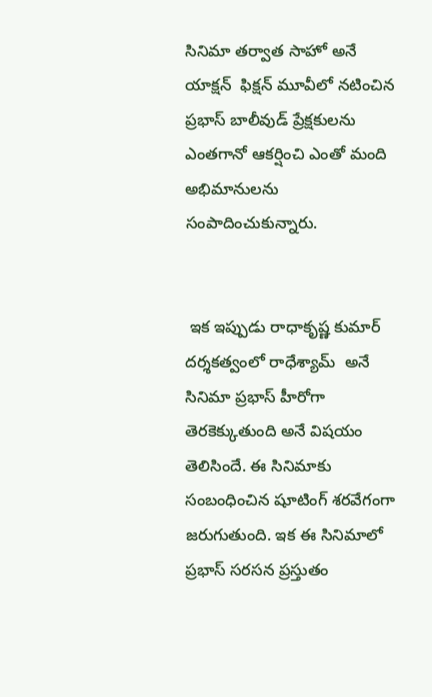సినిమా తర్వాత సాహో అనే యాక్షన్  ఫిక్షన్ మూవీలో నటించిన ప్రభాస్ బాలీవుడ్ ప్రేక్షకులను ఎంతగానో ఆకర్షించి ఎంతో మంది అభిమానులను సంపాదించుకున్నారు.


 ఇక ఇప్పుడు రాధాకృష్ణ కుమార్ దర్శకత్వంలో రాధేశ్యామ్  అనే సినిమా ప్రభాస్ హీరోగా తెరకెక్కుతుంది అనే విషయం తెలిసిందే. ఈ సినిమాకు సంబంధించిన షూటింగ్ శరవేగంగా జరుగుతుంది. ఇక ఈ సినిమాలో ప్రభాస్ సరసన ప్రస్తుతం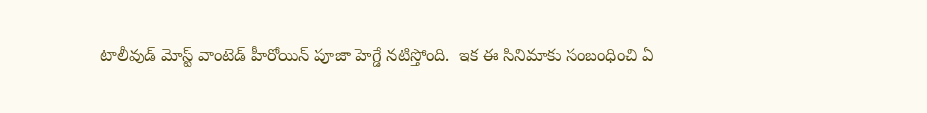టాలీవుడ్ మోస్ట్ వాంటెడ్ హీరోయిన్ పూజా హెగ్డే నటిస్తోంది.  ఇక ఈ సినిమాకు సంబంధించి ఏ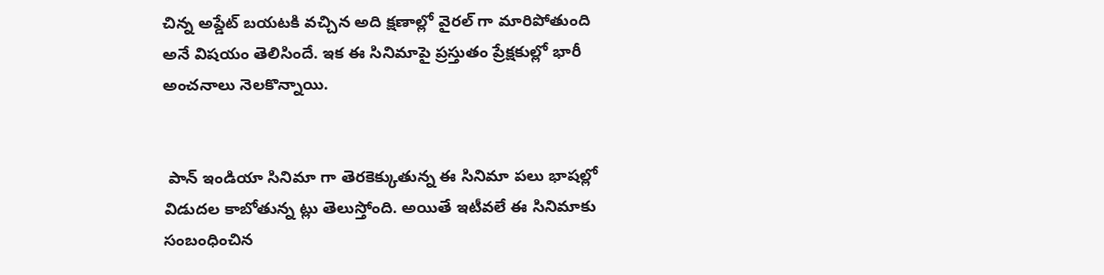చిన్న అప్డేట్ బయటకి వచ్చిన అది క్షణాల్లో వైరల్ గా మారిపోతుంది అనే విషయం తెలిసిందే. ఇక ఈ సినిమాపై ప్రస్తుతం ప్రేక్షకుల్లో భారీ అంచనాలు నెలకొన్నాయి.


 పాన్ ఇండియా సినిమా గా తెరకెక్కుతున్న ఈ సినిమా పలు భాషల్లో విడుదల కాబోతున్న ట్లు తెలుస్తోంది. అయితే ఇటీవలే ఈ సినిమాకు సంబంధించిన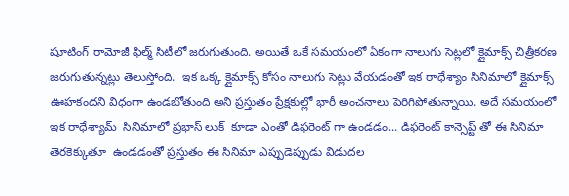షూటింగ్ రామోజీ ఫిల్మ్ సిటీలో జరుగుతుంది. అయితే ఒకే సమయంలో ఏకంగా నాలుగు సెట్లలో క్లైమాక్స్ చిత్రీకరణ జరుగుతున్నట్లు తెలుస్తోంది.  ఇక ఒక్క క్లైమాక్స్ కోసం నాలుగు సెట్లు వేయడంతో ఇక రాధేశ్యాం సినిమాలో క్లైమాక్స్ ఊహకందని విధంగా ఉండబోతుంది అని ప్రస్తుతం ప్రేక్షకుల్లో భారీ అంచనాలు పెరిగిపోతున్నాయి. అదే సమయంలో ఇక రాధేశ్యామ్  సినిమాలో ప్రభాస్ లుక్  కూడా ఎంతో డిఫరెంట్ గా ఉండడం... డిఫరెంట్ కాన్సెప్ట్ తో ఈ సినిమా తెరకెక్కుతూ  ఉండడంతో ప్రస్తుతం ఈ సినిమా ఎప్పుడెప్పుడు విడుదల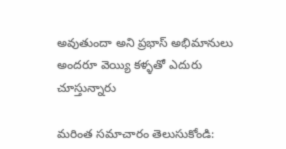అవుతుందా అని ప్రభాస్ అభిమానులు అందరూ వెయ్యి కళ్ళతో ఎదురు చూస్తున్నారు

మరింత సమాచారం తెలుసుకోండి: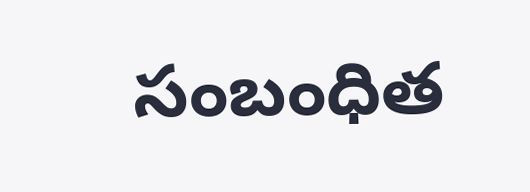సంబంధిత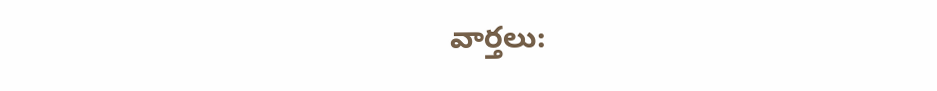వార్తలు: